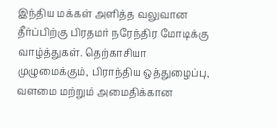இந்திய மக்கள் அளித்த வலுவான தீர்ப்பிற்கு பிரதமர் நரேந்திர மோடிக்கு வாழ்த்துகள். தெற்காசியா முழுமைக்கும், பிராந்திய ஒத்துழைப்பு, வளமை மற்றும் அமைதிக்கான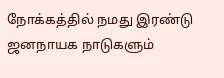நோக்கத்தில் நமது இரண்டு ஜனநாயக நாடுகளும்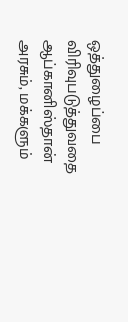ஒத்துழைப்பை விரிவுபடுத்துவதை ஆப்கானிஸ்தான் அரசும், மக்களும்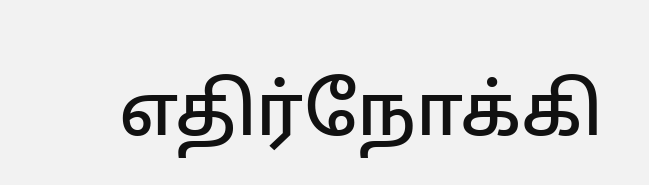எதிர்நோக்கி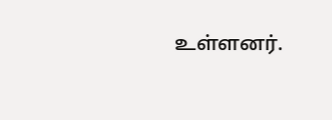உள்ளனர்.